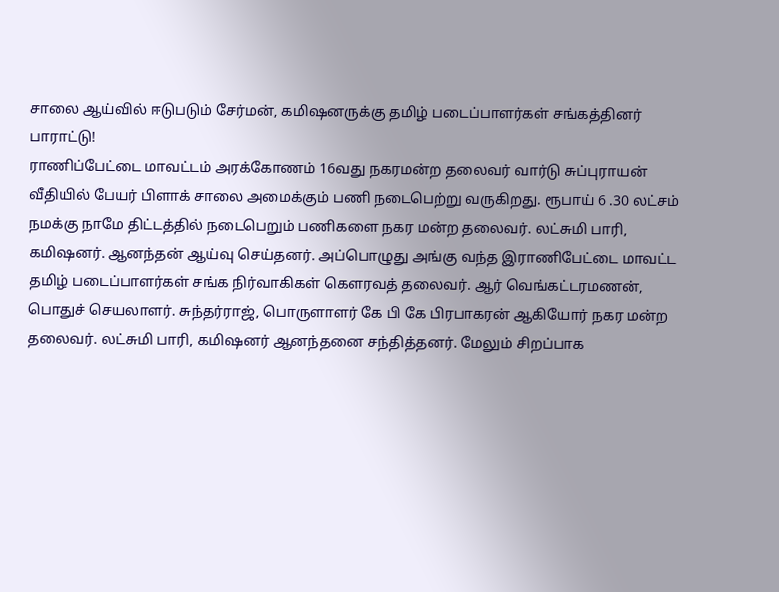சாலை ஆய்வில் ஈடுபடும் சேர்மன், கமிஷனருக்கு தமிழ் படைப்பாளர்கள் சங்கத்தினர் பாராட்டு!
ராணிப்பேட்டை மாவட்டம் அரக்கோணம் 16வது நகரமன்ற தலைவர் வார்டு சுப்புராயன் வீதியில் பேயர் பிளாக் சாலை அமைக்கும் பணி நடைபெற்று வருகிறது. ரூபாய் 6 .30 லட்சம் நமக்கு நாமே திட்டத்தில் நடைபெறும் பணிகளை நகர மன்ற தலைவர். லட்சுமி பாரி, கமிஷனர். ஆனந்தன் ஆய்வு செய்தனர். அப்பொழுது அங்கு வந்த இராணிபேட்டை மாவட்ட தமிழ் படைப்பாளர்கள் சங்க நிர்வாகிகள் கௌரவத் தலைவர். ஆர் வெங்கட்டரமணன், பொதுச் செயலாளர். சுந்தர்ராஜ், பொருளாளர் கே பி கே பிரபாகரன் ஆகியோர் நகர மன்ற தலைவர். லட்சுமி பாரி, கமிஷனர் ஆனந்தனை சந்தித்தனர். மேலும் சிறப்பாக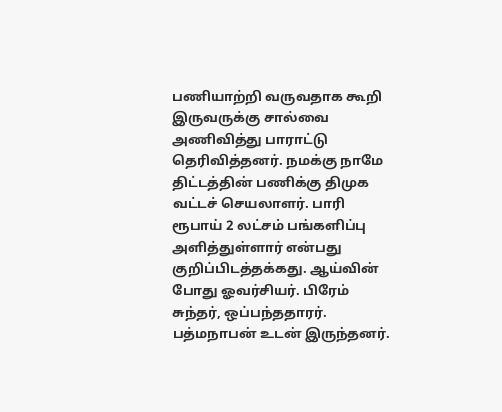பணியாற்றி வருவதாக கூறி இருவருக்கு சால்வை அணிவித்து பாராட்டு தெரிவித்தனர். நமக்கு நாமே திட்டத்தின் பணிக்கு திமுக வட்டச் செயலாளர். பாரி ரூபாய் 2 லட்சம் பங்களிப்பு அளித்துள்ளார் என்பது குறிப்பிடத்தக்கது. ஆய்வின் போது ஓவர்சியர். பிரேம் சுந்தர், ஒப்பந்ததாரர். பத்மநாபன் உடன் இருந்தனர்.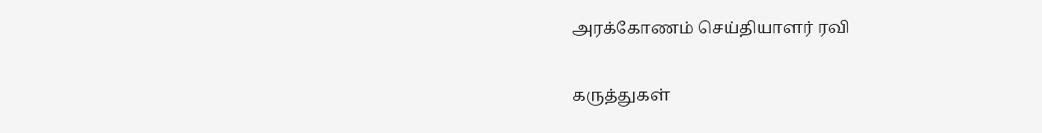அரக்கோணம் செய்தியாளர் ரவி

கருத்துகள்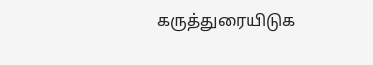கருத்துரையிடுக